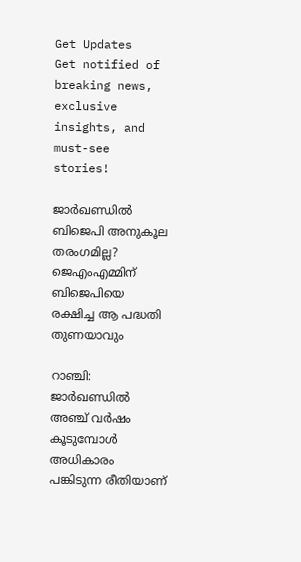Get Updates
Get notified of breaking news, exclusive insights, and must-see stories!

ജാര്‍ഖണ്ഡില്‍ ബിജെപി അനുകൂല തരംഗമില്ല? ജെഎംഎമ്മിന് ബിജെപിയെ രക്ഷിച്ച ആ പദ്ധതി തുണയാവും

റാഞ്ചി: ജാര്‍ഖണ്ഡില്‍ അഞ്ച് വര്‍ഷം കൂടുമ്പോള്‍ അധികാരം പങ്കിടുന്ന രീതിയാണ്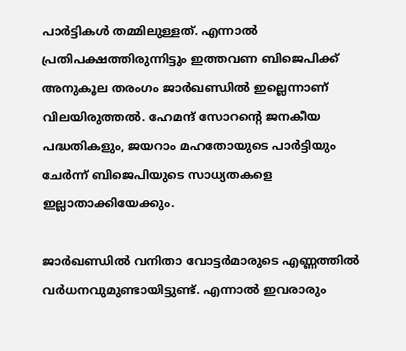പാര്‍ട്ടികള്‍ തമ്മിലുള്ളത്. എന്നാല്‍ പ്രതിപക്ഷത്തിരുന്നിട്ടും ഇത്തവണ ബിജെപിക്ക് അനുകൂല തരംഗം ജാര്‍ഖണ്ഡില്‍ ഇല്ലെന്നാണ് വിലയിരുത്തല്‍. ഹേമന്ദ് സോറന്റെ ജനകീയ പദ്ധതികളും, ജയറാം മഹതോയുടെ പാര്‍ട്ടിയും ചേര്‍ന്ന് ബിജെപിയുടെ സാധ്യതകളെ ഇല്ലാതാക്കിയേക്കും.

ജാര്‍ഖണ്ഡില്‍ വനിതാ വോട്ടര്‍മാരുടെ എണ്ണത്തില്‍ വര്‍ധനവുമുണ്ടായിട്ടുണ്ട്. എന്നാല്‍ ഇവരാരും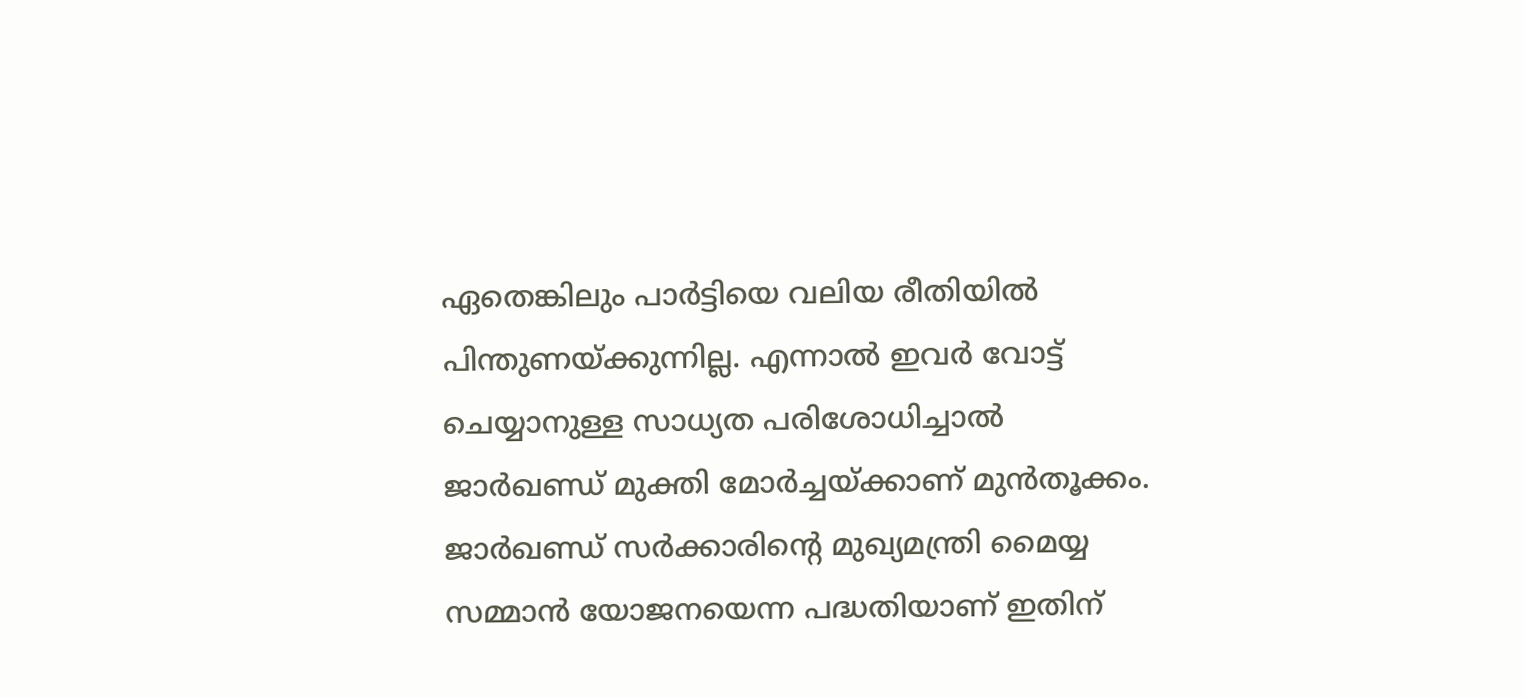ഏതെങ്കിലും പാര്‍ട്ടിയെ വലിയ രീതിയില്‍ പിന്തുണയ്ക്കുന്നില്ല. എന്നാല്‍ ഇവര്‍ വോട്ട് ചെയ്യാനുള്ള സാധ്യത പരിശോധിച്ചാല്‍ ജാര്‍ഖണ്ഡ് മുക്തി മോര്‍ച്ചയ്ക്കാണ് മുന്‍തൂക്കം. ജാര്‍ഖണ്ഡ് സര്‍ക്കാരിന്റെ മുഖ്യമന്ത്രി മൈയ്യ സമ്മാന്‍ യോജനയെന്ന പദ്ധതിയാണ് ഇതിന്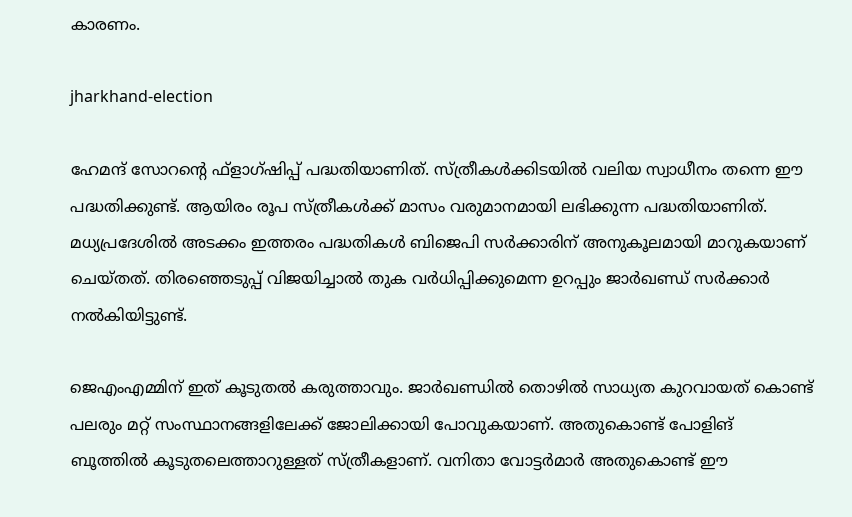കാരണം.

jharkhand-election

ഹേമന്ദ് സോറന്റെ ഫ്‌ളാഗ്ഷിപ്പ് പദ്ധതിയാണിത്. സ്ത്രീകള്‍ക്കിടയില്‍ വലിയ സ്വാധീനം തന്നെ ഈ പദ്ധതിക്കുണ്ട്. ആയിരം രൂപ സ്ത്രീകള്‍ക്ക് മാസം വരുമാനമായി ലഭിക്കുന്ന പദ്ധതിയാണിത്. മധ്യപ്രദേശില്‍ അടക്കം ഇത്തരം പദ്ധതികള്‍ ബിജെപി സര്‍ക്കാരിന് അനുകൂലമായി മാറുകയാണ് ചെയ്തത്. തിരഞ്ഞെടുപ്പ് വിജയിച്ചാല്‍ തുക വര്‍ധിപ്പിക്കുമെന്ന ഉറപ്പും ജാര്‍ഖണ്ഡ് സര്‍ക്കാര്‍ നല്‍കിയിട്ടുണ്ട്.

ജെഎംഎമ്മിന് ഇത് കൂടുതല്‍ കരുത്താവും. ജാര്‍ഖണ്ഡില്‍ തൊഴില്‍ സാധ്യത കുറവായത് കൊണ്ട് പലരും മറ്റ് സംസ്ഥാനങ്ങളിലേക്ക് ജോലിക്കായി പോവുകയാണ്. അതുകൊണ്ട് പോളിങ് ബൂത്തില്‍ കൂടുതലെത്താറുള്ളത് സ്ത്രീകളാണ്. വനിതാ വോട്ടര്‍മാര്‍ അതുകൊണ്ട് ഈ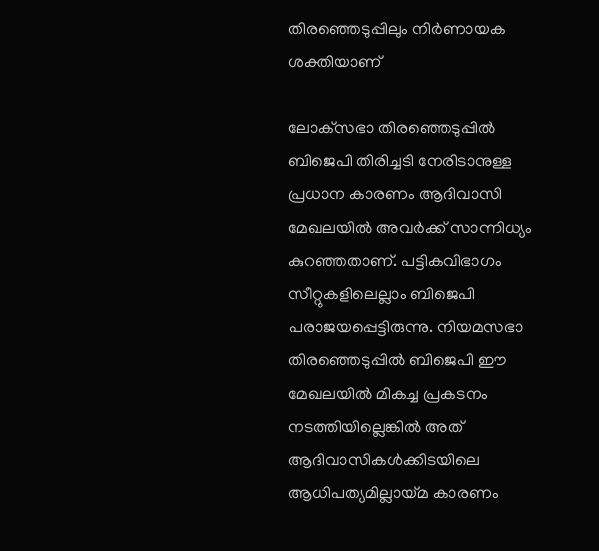തിരഞ്ഞെടുപ്പിലും നിര്‍ണായക ശക്തിയാണ്

ലോക്‌സഭാ തിരഞ്ഞെടുപ്പില്‍ ബിജെപി തിരിച്ചടി നേരിടാനുള്ള പ്രധാന കാരണം ആദിവാസി മേഖലയില്‍ അവര്‍ക്ക് സാന്നിധ്യം കുറഞ്ഞതാണ്. പട്ടികവിഭാഗം സീറ്റുകളിലെല്ലാം ബിജെപി പരാജയപ്പെട്ടിരുന്നു. നിയമസഭാ തിരഞ്ഞെടുപ്പില്‍ ബിജെപി ഈ മേഖലയില്‍ മികച്ച പ്രകടനം നടത്തിയില്ലെങ്കില്‍ അത് ആദിവാസികള്‍ക്കിടയിലെ ആധിപത്യമില്ലായ്മ കാരണം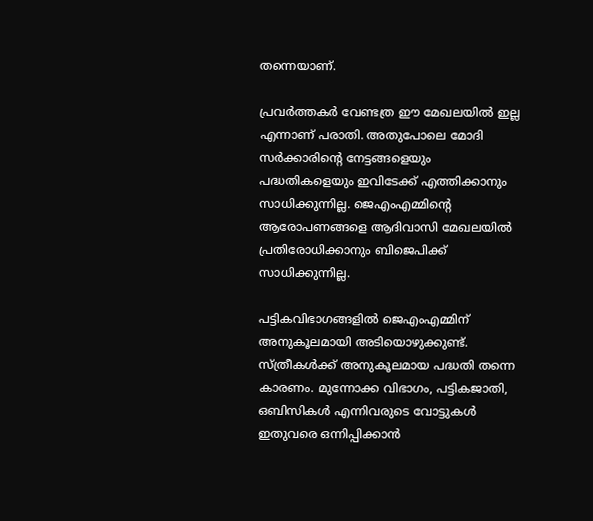തന്നെയാണ്.

പ്രവര്‍ത്തകര്‍ വേണ്ടത്ര ഈ മേഖലയില്‍ ഇല്ല എന്നാണ് പരാതി. അതുപോലെ മോദി സര്‍ക്കാരിന്റെ നേട്ടങ്ങളെയും പദ്ധതികളെയും ഇവിടേക്ക് എത്തിക്കാനും സാധിക്കുന്നില്ല. ജെഎംഎമ്മിന്റെ ആരോപണങ്ങളെ ആദിവാസി മേഖലയില്‍ പ്രതിരോധിക്കാനും ബിജെപിക്ക് സാധിക്കുന്നില്ല.

പട്ടികവിഭാഗങ്ങളില്‍ ജെഎംഎമ്മിന് അനുകൂലമായി അടിയൊഴുക്കുണ്ട്. സ്ത്രീകള്‍ക്ക് അനുകൂലമായ പദ്ധതി തന്നെ കാരണം. മുന്നോക്ക വിഭാഗം, പട്ടികജാതി, ഒബിസികള്‍ എന്നിവരുടെ വോട്ടുകള്‍ ഇതുവരെ ഒന്നിപ്പിക്കാന്‍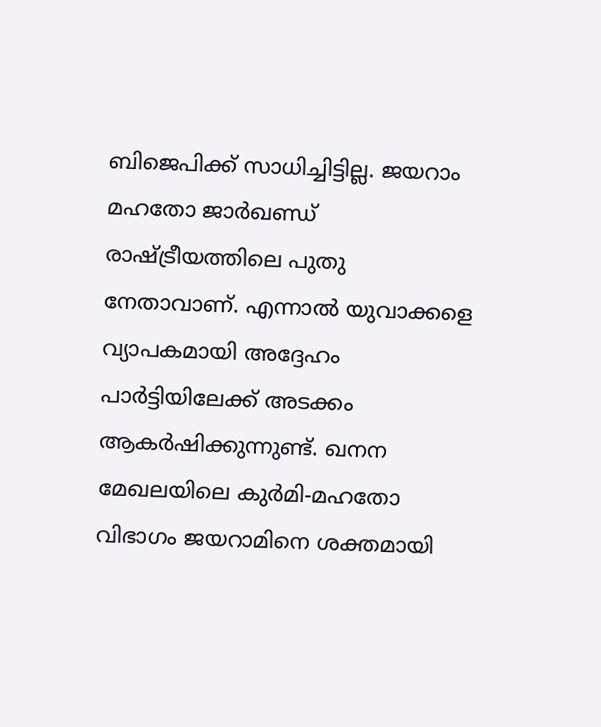ബിജെപിക്ക് സാധിച്ചിട്ടില്ല. ജയറാം മഹതോ ജാര്‍ഖണ്ഡ് രാഷ്ട്രീയത്തിലെ പുതു നേതാവാണ്. എന്നാല്‍ യുവാക്കളെ വ്യാപകമായി അദ്ദേഹം പാര്‍ട്ടിയിലേക്ക് അടക്കം ആകര്‍ഷിക്കുന്നുണ്ട്. ഖനന മേഖലയിലെ കുര്‍മി-മഹതോ വിഭാഗം ജയറാമിനെ ശക്തമായി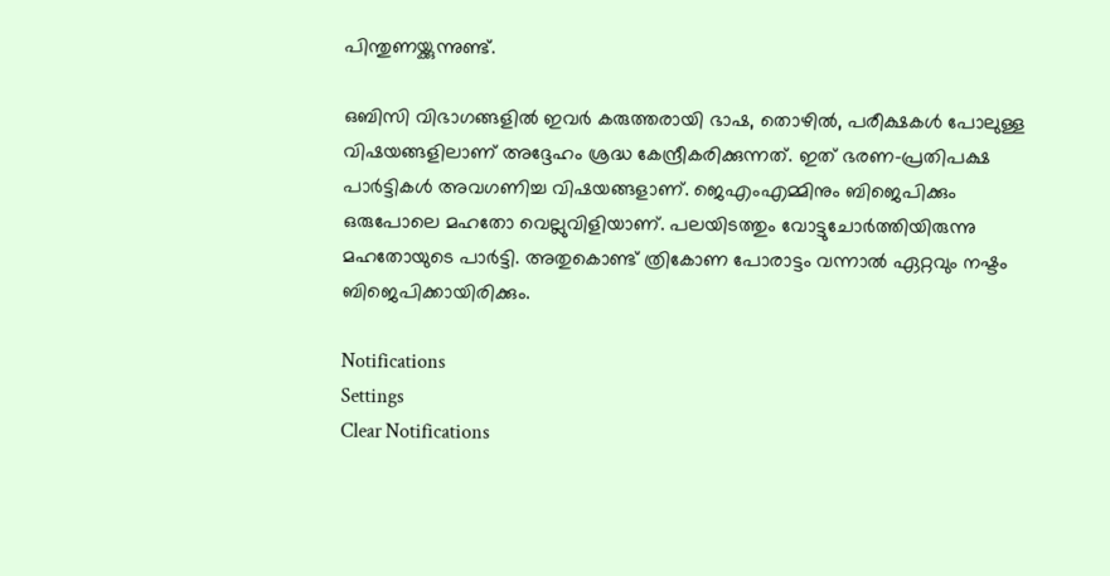പിന്തുണയ്ക്കുന്നുണ്ട്.

ഒബിസി വിഭാഗങ്ങളില്‍ ഇവര്‍ കരുത്തരായി ഭാഷ, തൊഴില്‍, പരീക്ഷകള്‍ പോലുള്ള വിഷയങ്ങളിലാണ് അദ്ദേഹം ശ്രദ്ധ കേന്ദ്രീകരിക്കുന്നത്. ഇത് ഭരണ-പ്രതിപക്ഷ പാര്‍ട്ടികള്‍ അവഗണിച്ച വിഷയങ്ങളാണ്. ജെഎംഎമ്മിനും ബിജെപിക്കും ഒരുപോലെ മഹതോ വെല്ലുവിളിയാണ്. പലയിടത്തും വോട്ടുചോര്‍ത്തിയിരുന്നു മഹതോയുടെ പാര്‍ട്ടി. അതുകൊണ്ട് ത്രികോണ പോരാട്ടം വന്നാല്‍ ഏറ്റവും നഷ്ടം ബിജെപിക്കായിരിക്കും.

Notifications
Settings
Clear Notifications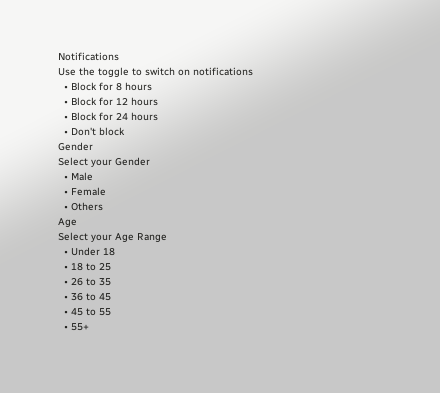Notifications
Use the toggle to switch on notifications
  • Block for 8 hours
  • Block for 12 hours
  • Block for 24 hours
  • Don't block
Gender
Select your Gender
  • Male
  • Female
  • Others
Age
Select your Age Range
  • Under 18
  • 18 to 25
  • 26 to 35
  • 36 to 45
  • 45 to 55
  • 55+